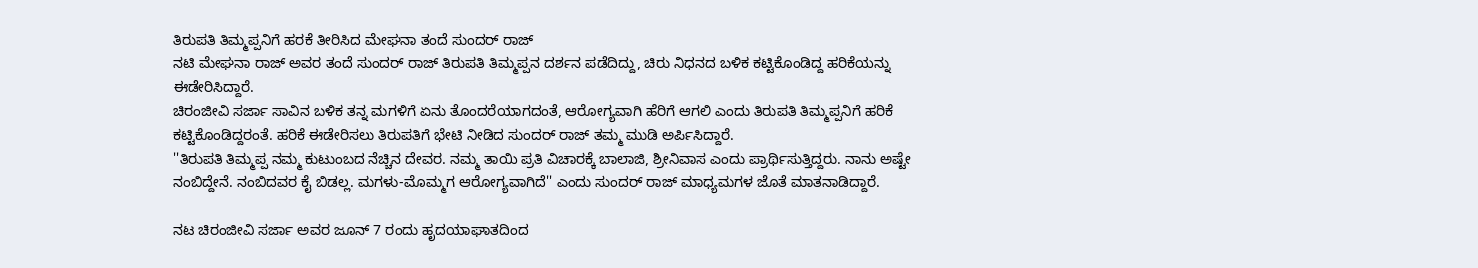ತಿರುಪತಿ ತಿಮ್ಮಪ್ಪನಿಗೆ ಹರಕೆ ತೀರಿಸಿದ ಮೇಘನಾ ತಂದೆ ಸುಂದರ್ ರಾಜ್
ನಟಿ ಮೇಘನಾ ರಾಜ್ ಅವರ ತಂದೆ ಸುಂದರ್ ರಾಜ್ ತಿರುಪತಿ ತಿಮ್ಮಪ್ಪನ ದರ್ಶನ ಪಡೆದಿದ್ದು, ಚಿರು ನಿಧನದ ಬಳಿಕ ಕಟ್ಟಿಕೊಂಡಿದ್ದ ಹರಿಕೆಯನ್ನು ಈಡೇರಿಸಿದ್ದಾರೆ.
ಚಿರಂಜೀವಿ ಸರ್ಜಾ ಸಾವಿನ ಬಳಿಕ ತನ್ನ ಮಗಳಿಗೆ ಏನು ತೊಂದರೆಯಾಗದಂತೆ, ಆರೋಗ್ಯವಾಗಿ ಹೆರಿಗೆ ಆಗಲಿ ಎಂದು ತಿರುಪತಿ ತಿಮ್ಮಪ್ಪನಿಗೆ ಹರಿಕೆ ಕಟ್ಟಿಕೊಂಡಿದ್ದರಂತೆ. ಹರಿಕೆ ಈಡೇರಿಸಲು ತಿರುಪತಿಗೆ ಭೇಟಿ ನೀಡಿದ ಸುಂದರ್ ರಾಜ್ ತಮ್ಮ ಮುಡಿ ಅರ್ಪಿಸಿದ್ದಾರೆ.
''ತಿರುಪತಿ ತಿಮ್ಮಪ್ಪ ನಮ್ಮ ಕುಟುಂಬದ ನೆಚ್ಚಿನ ದೇವರ. ನಮ್ಮ ತಾಯಿ ಪ್ರತಿ ವಿಚಾರಕ್ಕೆ ಬಾಲಾಜಿ, ಶ್ರೀನಿವಾಸ ಎಂದು ಪ್ರಾರ್ಥಿಸುತ್ತಿದ್ದರು. ನಾನು ಅಷ್ಟೇ ನಂಬಿದ್ದೇನೆ. ನಂಬಿದವರ ಕೈ ಬಿಡಲ್ಲ. ಮಗಳು-ಮೊಮ್ಮಗ ಆರೋಗ್ಯವಾಗಿದೆ'' ಎಂದು ಸುಂದರ್ ರಾಜ್ ಮಾಧ್ಯಮಗಳ ಜೊತೆ ಮಾತನಾಡಿದ್ದಾರೆ.

ನಟ ಚಿರಂಜೀವಿ ಸರ್ಜಾ ಅವರ ಜೂನ್ 7 ರಂದು ಹೃದಯಾಘಾತದಿಂದ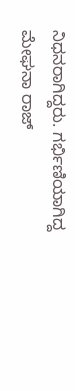ನಿಧನರಾಗಿದ್ದರು. ಗರ್ಭಿಣಿಯಾಗಿದ್ದ ಮೇಘನಾ ರಾಜ್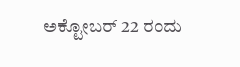ಅಕ್ಟೋಬರ್ 22 ರಂದು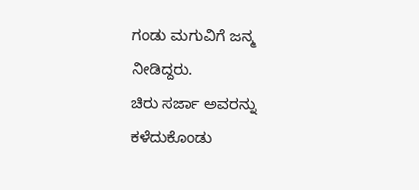ಗಂಡು ಮಗುವಿಗೆ ಜನ್ಮ ನೀಡಿದ್ದರು.
ಚಿರು ಸರ್ಜಾ ಅವರನ್ನು ಕಳೆದುಕೊಂಡು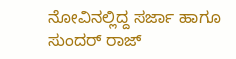ನೋವಿನಲ್ಲಿದ್ದ ಸರ್ಜಾ ಹಾಗೂ ಸುಂದರ್ ರಾಜ್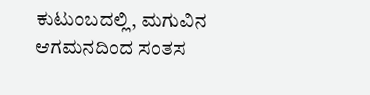ಕುಟುಂಬದಲ್ಲಿ, ಮಗುವಿನ ಆಗಮನದಿಂದ ಸಂತಸ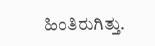ಹಿಂತಿರುಗಿತ್ತು.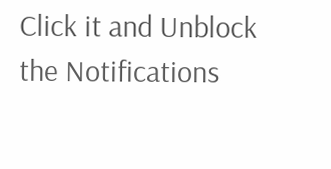Click it and Unblock the Notifications